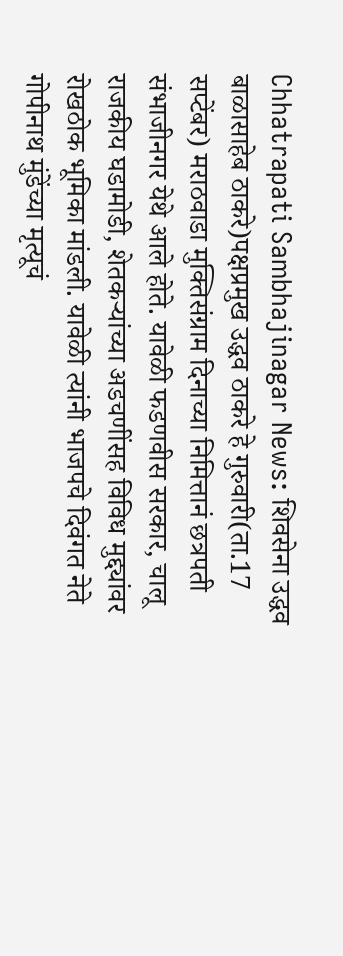Chhatrapati Sambhajinagar News: शिवसेना उद्धव बाळासाहेब ठाकरे)पक्षप्रमुख उद्धव ठाकरे हे गुरुवारी(ता.17 सप्टेंबर) मराठवाडा मुक्तिसंग्राम दिनाच्या निमित्तानं छत्रपती संभाजीनगर येथे आले होते. यावेळी फडणवीस सरकार, चालू राजकीय घडामोडी, शेतकऱ्यांच्या अडचणींसह विविध मुद्द्यांवर रोखठोक भूमिका मांडली. यावेळी त्यांनी भाजपचे दिवंगत नेते गोपीनाथ मुंडेंच्या मृत्यूचं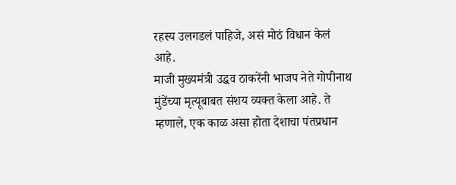रहस्य उलगडलं पाहिजे, असं मोठं विधान केलं आहे.
माजी मुख्यमंत्री उद्धव ठाकरेंनी भाजप नेते गोपीनाथ मुंडेंच्या मृत्यूबाबत संशय व्यक्त केला आहे. ते म्हणाले, एक काळ असा होता देशाचा पंतप्रधान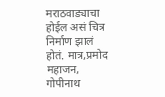मराठवाड्याचा होईल असं चित्र निर्माण झालं होतं. मात्र,प्रमोद महाजन, गोपीनाथ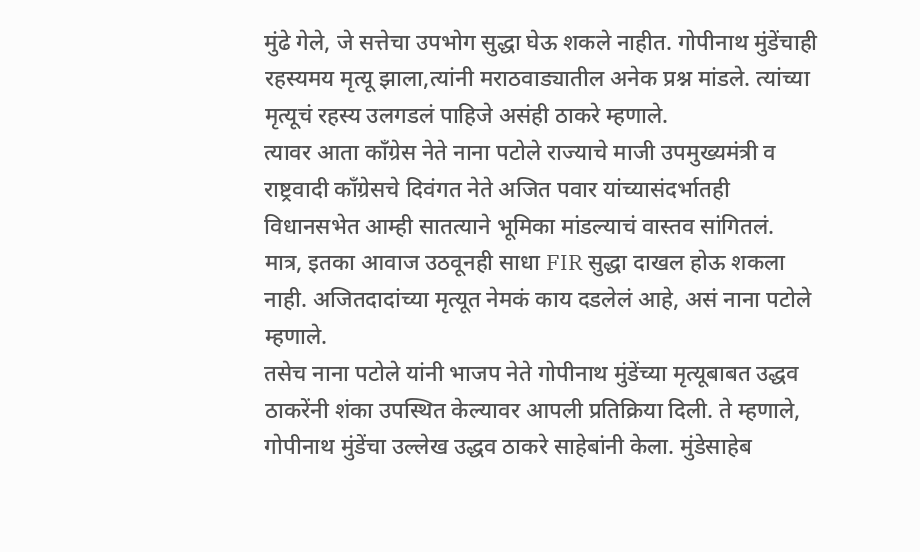मुंढे गेले, जे सत्तेचा उपभोग सुद्धा घेऊ शकले नाहीत. गोपीनाथ मुंडेंचाही रहस्यमय मृत्यू झाला,त्यांनी मराठवाड्यातील अनेक प्रश्न मांडले. त्यांच्या मृत्यूचं रहस्य उलगडलं पाहिजे असंही ठाकरे म्हणाले.
त्यावर आता काँग्रेस नेते नाना पटोले राज्याचे माजी उपमुख्यमंत्री व राष्ट्रवादी काँग्रेसचे दिवंगत नेते अजित पवार यांच्यासंदर्भातही विधानसभेत आम्ही सातत्याने भूमिका मांडल्याचं वास्तव सांगितलं. मात्र, इतका आवाज उठवूनही साधा FIR सुद्धा दाखल होऊ शकला नाही. अजितदादांच्या मृत्यूत नेमकं काय दडलेलं आहे, असं नाना पटोले म्हणाले.
तसेच नाना पटोले यांनी भाजप नेते गोपीनाथ मुंडेंच्या मृत्यूबाबत उद्धव ठाकरेंनी शंका उपस्थित केल्यावर आपली प्रतिक्रिया दिली. ते म्हणाले, गोपीनाथ मुंडेंचा उल्लेख उद्धव ठाकरे साहेबांनी केला. मुंडेसाहेब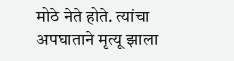मोठे नेते होते. त्यांचा अपघाताने मृत्यू झाला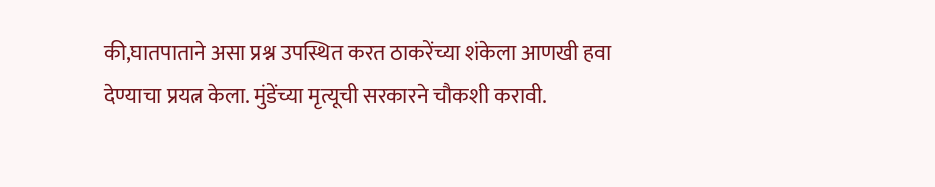की,घातपाताने असा प्रश्न उपस्थित करत ठाकरेंच्या शंकेला आणखी हवा देण्याचा प्रयत्न केला. मुंडेंच्या मृत्यूची सरकारने चौकशी करावी.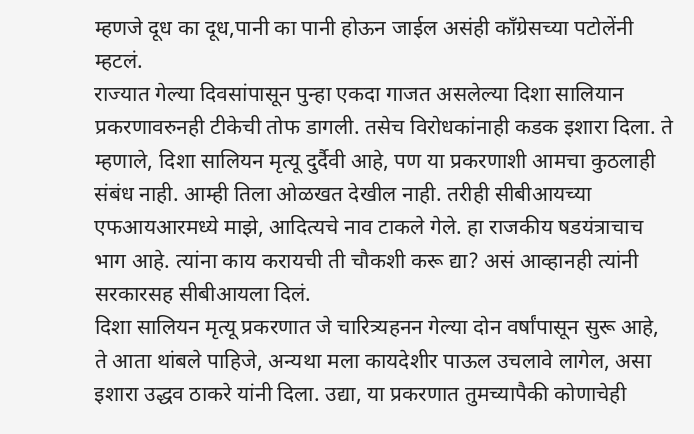म्हणजे दूध का दूध,पानी का पानी होऊन जाईल असंही काँग्रेसच्या पटोलेंनी म्हटलं.
राज्यात गेल्या दिवसांपासून पुन्हा एकदा गाजत असलेल्या दिशा सालियान प्रकरणावरुनही टीकेची तोफ डागली. तसेच विरोधकांनाही कडक इशारा दिला. ते म्हणाले, दिशा सालियन मृत्यू दुर्दैवी आहे, पण या प्रकरणाशी आमचा कुठलाही संबंध नाही. आम्ही तिला ओळखत देखील नाही. तरीही सीबीआयच्या एफआयआरमध्ये माझे, आदित्यचे नाव टाकले गेले. हा राजकीय षडयंत्राचाच भाग आहे. त्यांना काय करायची ती चौकशी करू द्या? असं आव्हानही त्यांनी सरकारसह सीबीआयला दिलं.
दिशा सालियन मृत्यू प्रकरणात जे चारित्र्यहनन गेल्या दोन वर्षांपासून सुरू आहे, ते आता थांबले पाहिजे, अन्यथा मला कायदेशीर पाऊल उचलावे लागेल, असा इशारा उद्धव ठाकरे यांनी दिला. उद्या, या प्रकरणात तुमच्यापैकी कोणाचेही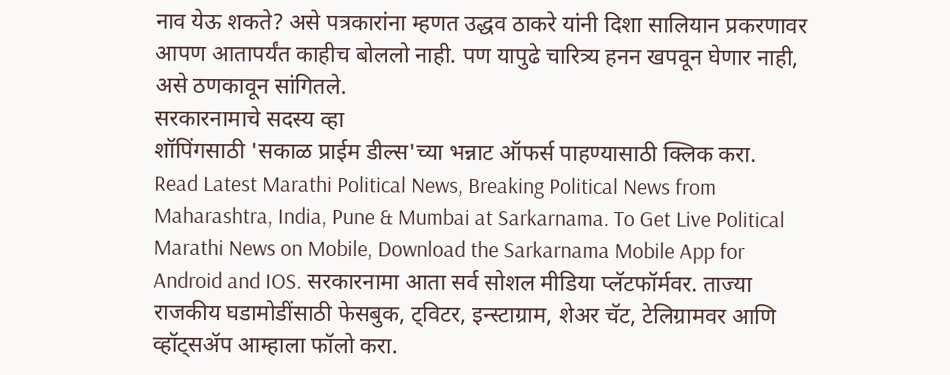नाव येऊ शकते? असे पत्रकारांना म्हणत उद्धव ठाकरे यांनी दिशा सालियान प्रकरणावर आपण आतापर्यंत काहीच बोललो नाही. पण यापुढे चारित्र्य हनन खपवून घेणार नाही, असे ठणकावून सांगितले.
सरकारनामाचे सदस्य व्हा
शॉपिंगसाठी 'सकाळ प्राईम डील्स'च्या भन्नाट ऑफर्स पाहण्यासाठी क्लिक करा.
Read Latest Marathi Political News, Breaking Political News from Maharashtra, India, Pune & Mumbai at Sarkarnama. To Get Live Political Marathi News on Mobile, Download the Sarkarnama Mobile App for Android and IOS. सरकारनामा आता सर्व सोशल मीडिया प्लॅटफॉर्मवर. ताज्या राजकीय घडामोडींसाठी फेसबुक, ट्विटर, इन्स्टाग्राम, शेअर चॅट, टेलिग्रामवर आणि व्हॉट्सॲप आम्हाला फॉलो करा.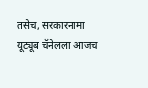तसेच, सरकारनामा यूट्यूब चॅनेलला आजच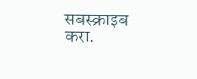सबस्क्राइब करा.